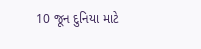10 જૂન દુનિયા માટે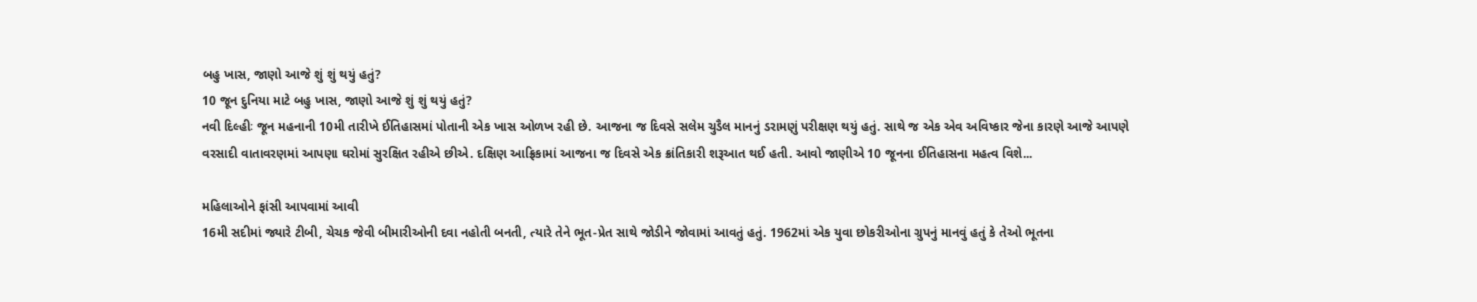બહુ ખાસ, જાણો આજે શું શું થયું હતું?
10 જૂન દુનિયા માટે બહુ ખાસ, જાણો આજે શું શું થયું હતું?
નવી દિલ્હીઃ જૂન મહનાની 10મી તારીખે ઈતિહાસમાં પોતાની એક ખાસ ઓળખ રહી છે. આજના જ દિવસે સલેમ ચુડૈલ માનનું ડરામણું પરીક્ષણ થયું હતું. સાથે જ એક એવ અવિષ્કાર જેના કારણે આજે આપણે વરસાદી વાતાવરણમાં આપણા ઘરોમાં સુરક્ષિત રહીએ છીએ. દક્ષિણ આફ્રિકામાં આજના જ દિવસે એક ક્રાંતિકારી શરૂઆત થઈ હતી. આવો જાણીએ 10 જૂનના ઈતિહાસના મહત્વ વિશે...

મહિલાઓને ફાંસી આપવામાં આવી
16મી સદીમાં જ્યારે ટીબી, ચેચક જેવી બીમારીઓની દવા નહોતી બનતી, ત્યારે તેને ભૂત-પ્રેત સાથે જોડીને જોવામાં આવતું હતું. 1962માં એક યુવા છોકરીઓના ગ્રુપનું માનવું હતું કે તેઓ ભૂતના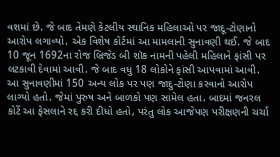વશમાં છે. જે બાદ તેમણે કેટલીય સ્થાનિક મહિલાઓ પર જાદૂ-ટોણાનો આરોપ લગાવ્યો. એક વિશેષ કોર્ટમાં આ મામલાની સુનાવણી થઈ. જે બાદ 10 જૂન 1692ના રોજ બ્રિજેડ બી શૉક નામની પહેલી મહિલાને ફાંસી પર લટકાવી દેવામાં આવી. જે બાદ વધુ 18 લોકોને ફાંસી આપવામાં આવી. આ સુનાવણીમાં 150 અન્ય લોક પર પણ જાદુ-ટોણા કરવાનો આરોપ લાગ્યો હતો. જેમાં પુરુષ અને બાળકો પણ સામેલ હતા. બાદમાં જનરલ કોર્ટે આ ફેસલાને રદ્દ કરી દીધો હતો, પરંતુ લોક આજેપણ પરીક્ષણની ચર્ચા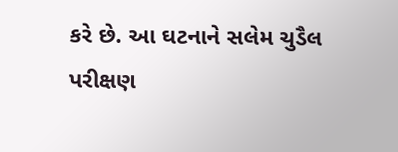કરે છે. આ ઘટનાને સલેમ ચુડૈલ પરીક્ષણ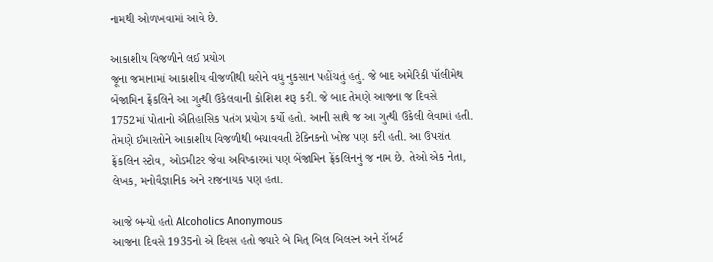નામથી ઓળખવામાં આવે છે.

આકાશીય વિજળીને લઈ પ્રયોગ
જૂના જમાનામાં આકાશીય વીજળીથી ઘરોને વધુ નુકસાન પહોંચતું હતું. જે બાદ અમેરિકી પૉલીમેથ બેંજામિન ફ્રેંકલિને આ ગુત્થી ઉકેલવાની કોશિશ શરૂ કરી. જે બાદ તેમણે આજના જ દિવસે 1752માં પોતાનો ઐતિહાસિક પતંગ પ્રયોગ કર્યો હતો. આની સાથે જ આ ગુત્થી ઉકેલી લેવામાં હતી. તેમણે ઈમારતોને આકાશીય વિજળીથી બચાવવતી ટેક્નિકનો ખોજ પણ કરી હતી. આ ઉપરાંત ફ્રેંકલિન સ્ટોવ, ઓડમીટર જેવા અવિષ્કારમાં પણ બેંજામિન ફ્રેંકલિનનું જ નામ છે. તેઓ એક નેતા, લેખક, મનોવૈજ્ઞાનિક અને રાજનાયક પણ હતા.

આજે બન્યો હતો Alcoholics Anonymous
આજના દિવસે 1935નો એ દિવસ હતો જ્યારે બે મિત્ બિલ બિલસ્ન અને રૉબર્ટ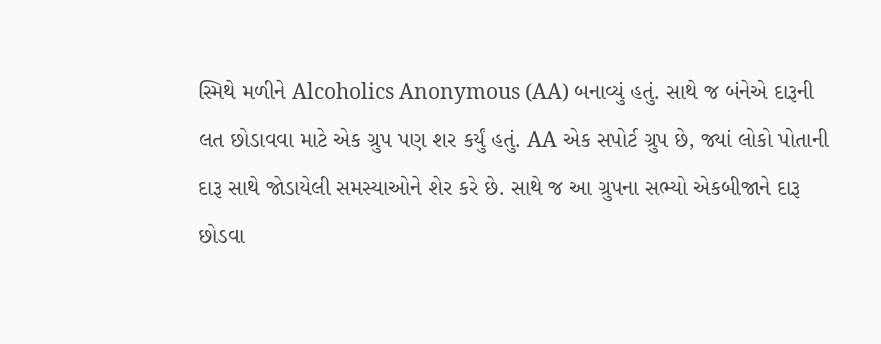સ્મિથે મળીને Alcoholics Anonymous (AA) બનાવ્યું હતું. સાથે જ બંનેએ દારૂની લત છોડાવવા માટે એક ગ્રુપ પણ શર કર્યું હતું. AA એક સપોર્ટ ગ્રુપ છે, જ્યાં લોકો પોતાની દારૂ સાથે જોડાયેલી સમસ્યાઓને શેર કરે છે. સાથે જ આ ગ્રુપના સભ્યો એકબીજાને દારૂ છોડવા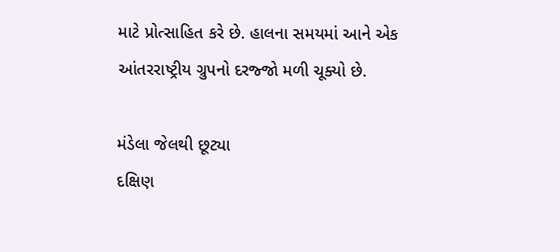માટે પ્રોત્સાહિત કરે છે. હાલના સમયમાં આને એક આંતરરાષ્ટ્રીય ગ્રુપનો દરજ્જો મળી ચૂક્યો છે.

મંડેલા જેલથી છૂટ્યા
દક્ષિણ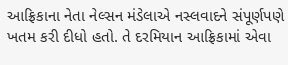આફ્રિકાના નેતા નેલ્સન મંડેલાએ નસ્લવાદને સંપૂર્ણપણે ખતમ કરી દીધો હતો. તે દરમિયાન આફ્રિકામાં એવા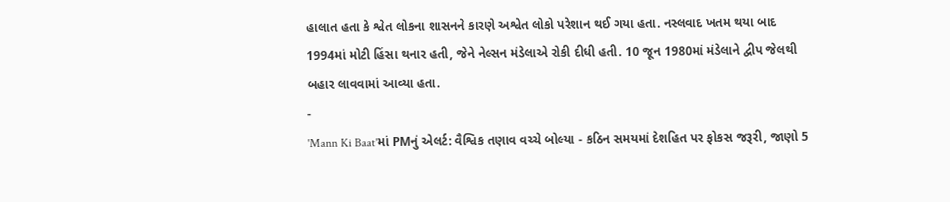હાલાત હતા કે શ્વેત લોકના શાસનને કારણે અશ્વેત લોકો પરેશાન થઈ ગયા હતા. નસ્લવાદ ખતમ થયા બાદ 1994માં મોટી હિંસા થનાર હતી, જેને નેલ્સન મંડેલાએ રોકી દીધી હતી. 10 જૂન 1980માં મંડેલાને દ્વીપ જેલથી બહાર લાવવામાં આવ્યા હતા.
-
'Mann Ki Baat'માં PMનું એલર્ટ: વૈશ્વિક તણાવ વચ્ચે બોલ્યા - કઠિન સમયમાં દેશહિત પર ફોકસ જરૂરી, જાણો 5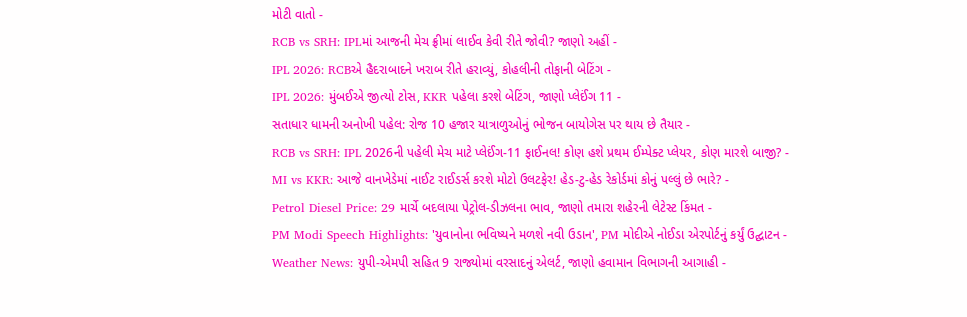મોટી વાતો -
RCB vs SRH: IPLમાં આજની મેચ ફ્રીમાં લાઈવ કેવી રીતે જોવી? જાણો અહીં -
IPL 2026: RCBએ હૈદરાબાદને ખરાબ રીતે હરાવ્યું, કોહલીની તોફાની બેટિંગ -
IPL 2026: મુંબઈએ જીત્યો ટોસ, KKR પહેલા કરશે બેટિંગ, જાણો પ્લેઈંગ 11 -
સતાધાર ધામની અનોખી પહેલ: રોજ 10 હજાર યાત્રાળુઓનું ભોજન બાયોગેસ પર થાય છે તૈયાર -
RCB vs SRH: IPL 2026ની પહેલી મેચ માટે પ્લેઈંગ-11 ફાઈનલ! કોણ હશે પ્રથમ ઈમ્પેક્ટ પ્લેયર, કોણ મારશે બાજી? -
MI vs KKR: આજે વાનખેડેમાં નાઈટ રાઈડર્સ કરશે મોટો ઉલટફેર! હેડ-ટુ-હેડ રેકોર્ડમાં કોનું પલ્લું છે ભારે? -
Petrol Diesel Price: 29 માર્ચે બદલાયા પેટ્રોલ-ડીઝલના ભાવ, જાણો તમારા શહેરની લેટેસ્ટ કિંમત -
PM Modi Speech Highlights: 'યુવાનોના ભવિષ્યને મળશે નવી ઉડાન', PM મોદીએ નોઈડા એરપોર્ટનું કર્યું ઉદ્ઘાટન -
Weather News: યુપી-એમપી સહિત 9 રાજ્યોમાં વરસાદનું એલર્ટ, જાણો હવામાન વિભાગની આગાહી -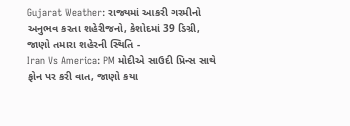Gujarat Weather: રાજ્યમાં આકરી ગરમીનો અનુભવ કરતા શહેરીજનો, કેશોદમાં 39 ડિગ્રી, જાણો તમારા શહેરની સ્થિતિ -
Iran Vs America: PM મોદીએ સાઉદી પ્રિન્સ સાથે ફોન પર કરી વાત, જાણો કયા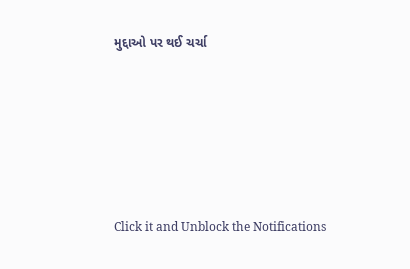મુદ્દાઓ પર થઈ ચર્ચા






Click it and Unblock the Notifications